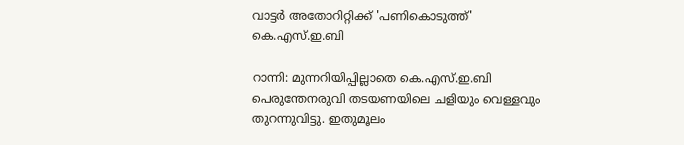വാട്ടര്‍ അതോറിറ്റിക്ക് 'പണികൊടുത്ത്' കെ.എസ്.ഇ.ബി

റാന്നി: മുന്നറിയിപ്പില്ലാതെ കെ.എസ്.ഇ.ബി പെരുന്തേനരുവി തടയണയിലെ ചളിയും വെള്ളവും തുറന്നുവിട്ടു. ഇതുമൂലം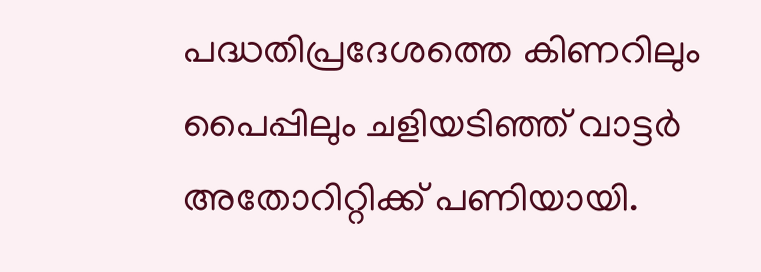പദ്ധതിപ്രദേശത്തെ കിണറിലും പൈപ്പിലും ചളിയടിഞ്ഞ് വാട്ടർ അതോറിറ്റിക്ക് പണിയായി.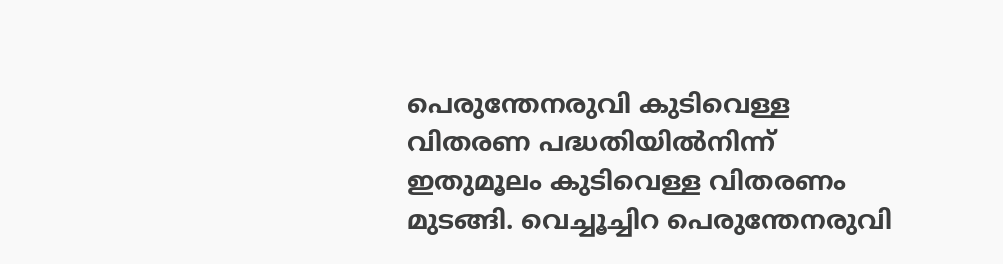പെരുന്തേനരുവി കുടിവെള്ള വിതരണ പദ്ധതിയില്‍നിന്ന് ഇതുമൂലം കുടിവെള്ള വിതരണം മുടങ്ങി. വെച്ചൂച്ചിറ പെരുന്തേനരുവി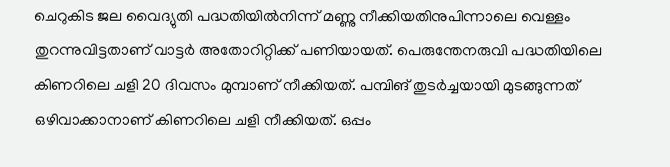ചെറുകിട ജല വൈദ്യുതി പദ്ധതിയില്‍നിന്ന് മണ്ണു നീക്കിയതിനുപിന്നാലെ വെള്ളം തുറന്നുവിട്ടതാണ് വാട്ടര്‍ അതോറിറ്റിക്ക് പണിയായത്. പെരുന്തേനരുവി പദ്ധതിയിലെ കിണറിലെ ചളി 20 ദിവസം മുമ്പാണ് നീക്കിയത്. പമ്പിങ് തുടർച്ചയായി മുടങ്ങുന്നത് ഒഴിവാക്കാനാണ് കിണറിലെ ചളി നീക്കിയത്. ഒപ്പം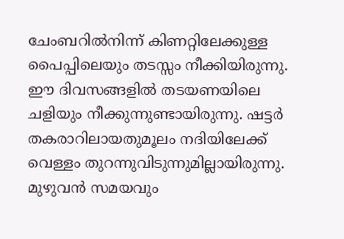ചേംബറില്‍നിന്ന് കിണറ്റിലേക്കുള്ള പൈപ്പിലെയും തടസ്സം നീക്കിയിരുന്നു. ഈ ദിവസങ്ങളില്‍ തടയണയിലെ ചളിയും നീക്കുന്നുണ്ടായിരുന്നു. ഷട്ടര്‍ തകരാറിലായതുമൂലം നദിയിലേക്ക് വെള്ളം തുറന്നുവിടുന്നുമില്ലായിരുന്നു. മുഴുവന്‍ സമയവും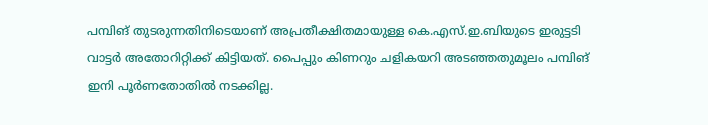പമ്പിങ് തുടരുന്നതിനിടെയാണ് അപ്രതീക്ഷിതമായുള്ള കെ.എസ്.ഇ.ബിയുടെ ഇരുട്ടടി വാട്ടര്‍ അതോറിറ്റിക്ക് കിട്ടിയത്. പൈപ്പും കിണറും ചളികയറി അടഞ്ഞതുമൂലം പമ്പിങ് ഇനി പൂര്‍ണതോതില്‍ നടക്കില്ല.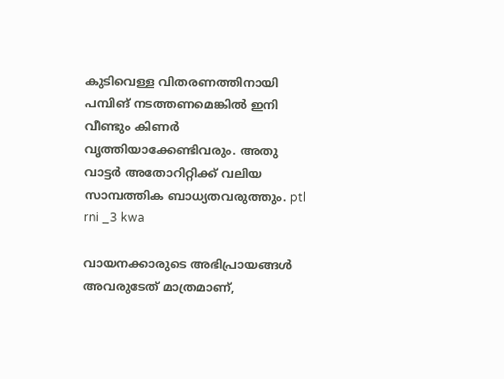കുടിവെള്ള വിതരണത്തിനായി പമ്പിങ് നടത്തണമെങ്കില്‍ ഇനി വീണ്ടും കിണര്‍ വൃത്തിയാക്കേണ്ടിവരും. അതു വാട്ടര്‍ അതോറിറ്റിക്ക് വലിയ സാമ്പത്തിക ബാധ്യതവരുത്തും. ptl rni _3 kwa

വായനക്കാരുടെ അഭിപ്രായങ്ങള്‍ അവരുടേത് മാത്രമാണ്,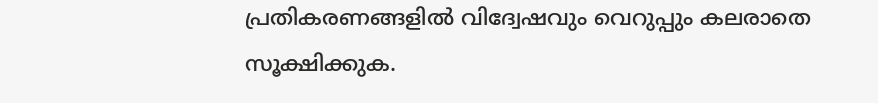പ്രതികരണങ്ങളിൽ വിദ്വേഷവും വെറുപ്പും കലരാതെ സൂക്ഷിക്കുക.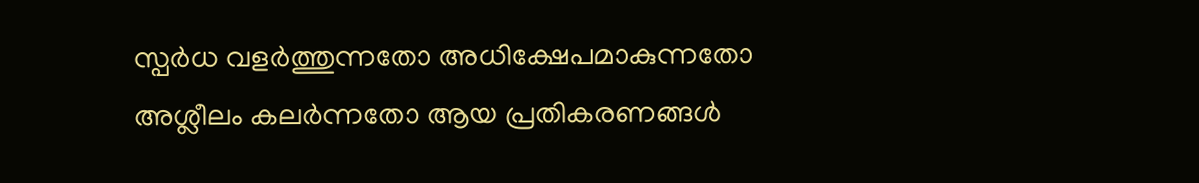സ്പർധ വളർത്തുന്നതോ അധിക്ഷേപമാകുന്നതോ അശ്ലീലം കലർന്നതോ ആയ പ്രതികരണങ്ങൾ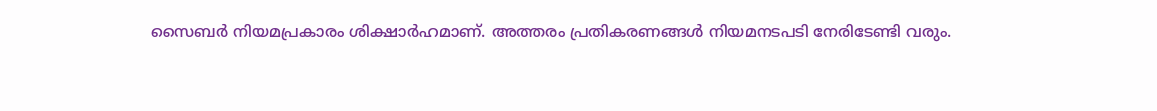സൈബർ നിയമപ്രകാരം ശിക്ഷാർഹമാണ്. അത്തരം പ്രതികരണങ്ങൾ നിയമനടപടി നേരിടേണ്ടി വരും.